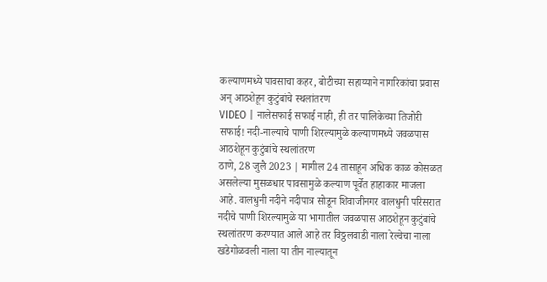कल्याणमध्ये पावसाचा कहर, बोटीच्या सहाय्याने नागरिकांचा प्रवास अन् आठशेहून कुटुंबांचे स्थलांतरण
VIDEO | नालेसफाई सफाई नाही, ही तर पालिकेच्या तिजोरी सफाई! नदी-नाल्याचे पाणी शिरल्यामुळे कल्याणमध्ये जवळपास आठशेहून कुटुंबांचे स्थलांतरण
ठाणे, 28 जुलै 2023 | मागील 24 तासाहून अधिक काळ कोसळत असलेल्या मुसळधार पावसामुळे कल्याण पूर्वेत हाहाकार माजला आहे. वालधुनी नदीने नदीपात्र सोडून शिवाजीनगर वालधुनी परिसरात नदीचे पाणी शिरल्यामुळे या भागातील जवळपास आठशेहून कुटुंबांचे स्थलांतरण करण्यात आले आहे तर विठ्ठलवाडी नाला रेल्वेचा नाला खडेगोळवली नाला या तीन नाल्यातून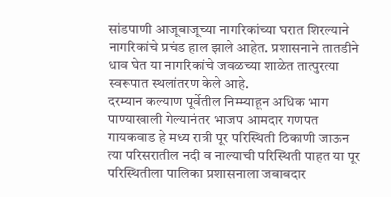सांडपाणी आजूबाजूच्या नागरिकांच्या घरात शिरल्याने नागरिकांचे प्रचंड हाल झाले आहेत. प्रशासनाने तातडीने धाव घेत या नागरिकांचे जवळच्या शाळेत तात्पुरत्या स्वरूपात स्थलांतरण केले आहे.
दरम्यान कल्याण पूर्वेतील निम्म्याहून अधिक भाग पाण्याखाली गेल्यानंतर भाजप आमदार गणपत गायकवाड हे मध्य रात्री पूर परिस्थिती ठिकाणी जाऊन त्या परिसरातील नदी व नाल्याची परिस्थिती पाहत या पूर परिस्थितीला पालिका प्रशासनाला जबाबदार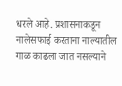धरले आहे. प्रशासनाकडून नालेसफाई करताना नाल्यातील गाळ काढला जात नसल्याने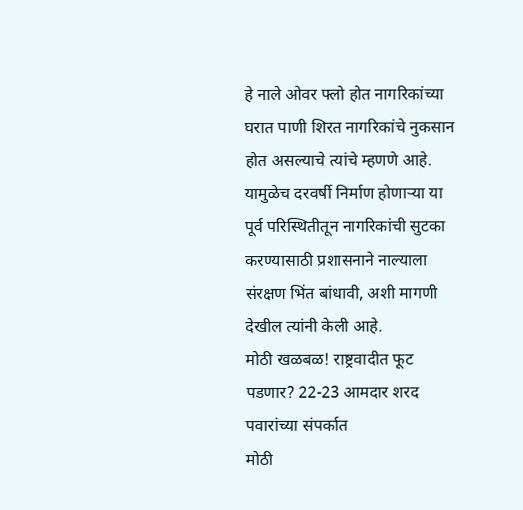हे नाले ओवर फ्लो होत नागरिकांच्या घरात पाणी शिरत नागरिकांचे नुकसान होत असल्याचे त्यांचे म्हणणे आहे. यामुळेच दरवर्षी निर्माण होणाऱ्या या पूर्व परिस्थितीतून नागरिकांची सुटका करण्यासाठी प्रशासनाने नाल्याला संरक्षण भिंत बांधावी, अशी मागणी देखील त्यांनी केली आहे.
मोठी खळबळ! राष्ट्रवादीत फूट पडणार? 22-23 आमदार शरद पवारांच्या संपर्कात
मोठी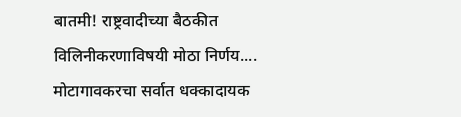बातमी! राष्ट्रवादीच्या बैठकीत विलिनीकरणाविषयी मोठा निर्णय....
मोटागावकरचा सर्वात धक्कादायक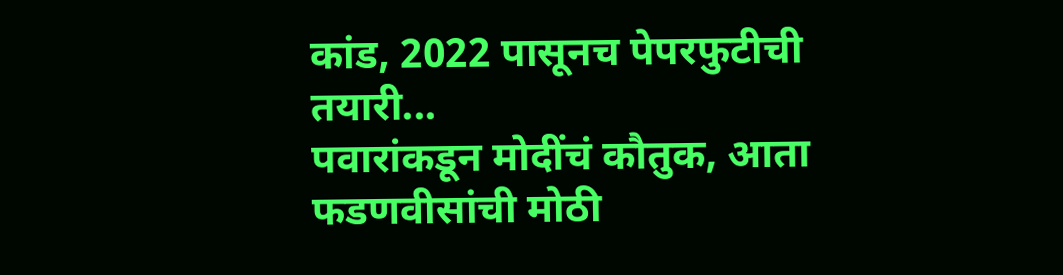कांड, 2022 पासूनच पेपरफुटीची तयारी...
पवारांकडून मोदींचं कौतुक, आता फडणवीसांची मोठी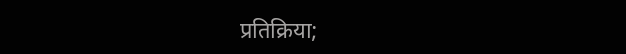प्रतिक्रिया;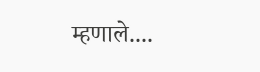म्हणाले....